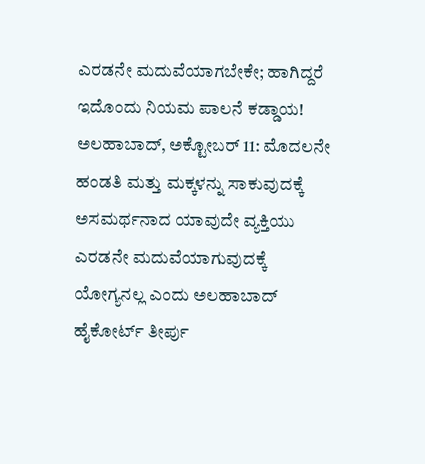ಎರಡನೇ ಮದುವೆಯಾಗಬೇಕೇ; ಹಾಗಿದ್ದರೆ ಇದೊಂದು ನಿಯಮ ಪಾಲನೆ ಕಡ್ಡಾಯ!
ಅಲಹಾಬಾದ್, ಅಕ್ಟೋಬರ್ 11: ಮೊದಲನೇ ಹಂಡತಿ ಮತ್ತು ಮಕ್ಕಳನ್ನು ಸಾಕುವುದಕ್ಕೆ ಅಸಮರ್ಥನಾದ ಯಾವುದೇ ವ್ಯಕ್ತಿಯು ಎರಡನೇ ಮದುವೆಯಾಗುವುದಕ್ಕೆ ಯೋಗ್ಯನಲ್ಲ ಎಂದು ಅಲಹಾಬಾದ್ ಹೈಕೋರ್ಟ್ ತೀರ್ಪು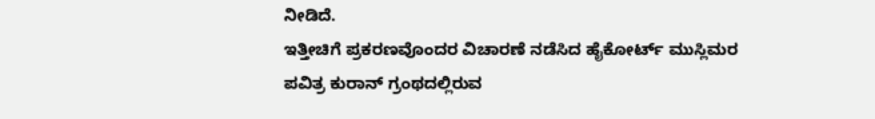ನೀಡಿದೆ.
ಇತ್ತೀಚಿಗೆ ಪ್ರಕರಣವೊಂದರ ವಿಚಾರಣೆ ನಡೆಸಿದ ಹೈಕೋರ್ಟ್ ಮುಸ್ಲಿಮರ ಪವಿತ್ರ ಕುರಾನ್ ಗ್ರಂಥದಲ್ಲಿರುವ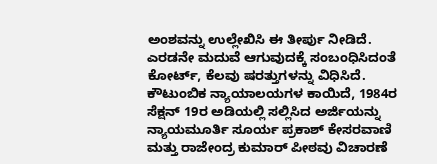ಅಂಶವನ್ನು ಉಲ್ಲೇಖಿಸಿ ಈ ತೀರ್ಪು ನೀಡಿದೆ. ಎರಡನೇ ಮದುವೆ ಆಗುವುದಕ್ಕೆ ಸಂಬಂಧಿಸಿದಂತೆ ಕೋರ್ಟ್, ಕೆಲವು ಷರತ್ತುಗಳನ್ನು ವಿಧಿಸಿದೆ.
ಕೌಟುಂಬಿಕ ನ್ಯಾಯಾಲಯಗಳ ಕಾಯಿದೆ, 1984ರ ಸೆಕ್ಷನ್ 19ರ ಅಡಿಯಲ್ಲಿ ಸಲ್ಲಿಸಿದ ಅರ್ಜಿಯನ್ನು ನ್ಯಾಯಮೂರ್ತಿ ಸೂರ್ಯ ಪ್ರಕಾಶ್ ಕೇಸರವಾಣಿ ಮತ್ತು ರಾಜೇಂದ್ರ ಕುಮಾರ್ ಪೀಠವು ವಿಚಾರಣೆ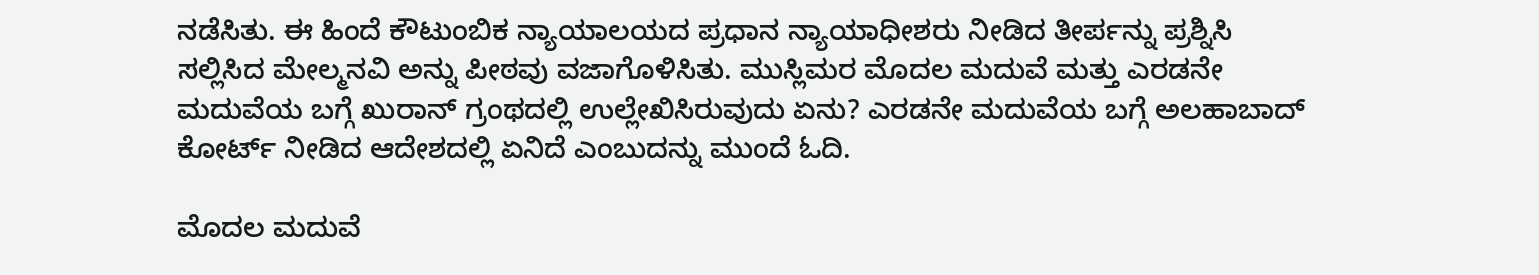ನಡೆಸಿತು. ಈ ಹಿಂದೆ ಕೌಟುಂಬಿಕ ನ್ಯಾಯಾಲಯದ ಪ್ರಧಾನ ನ್ಯಾಯಾಧೀಶರು ನೀಡಿದ ತೀರ್ಪನ್ನು ಪ್ರಶ್ನಿಸಿ ಸಲ್ಲಿಸಿದ ಮೇಲ್ಮನವಿ ಅನ್ನು ಪೀಠವು ವಜಾಗೊಳಿಸಿತು. ಮುಸ್ಲಿಮರ ಮೊದಲ ಮದುವೆ ಮತ್ತು ಎರಡನೇ ಮದುವೆಯ ಬಗ್ಗೆ ಖುರಾನ್ ಗ್ರಂಥದಲ್ಲಿ ಉಲ್ಲೇಖಿಸಿರುವುದು ಏನು? ಎರಡನೇ ಮದುವೆಯ ಬಗ್ಗೆ ಅಲಹಾಬಾದ್ ಕೋರ್ಟ್ ನೀಡಿದ ಆದೇಶದಲ್ಲಿ ಏನಿದೆ ಎಂಬುದನ್ನು ಮುಂದೆ ಓದಿ.

ಮೊದಲ ಮದುವೆ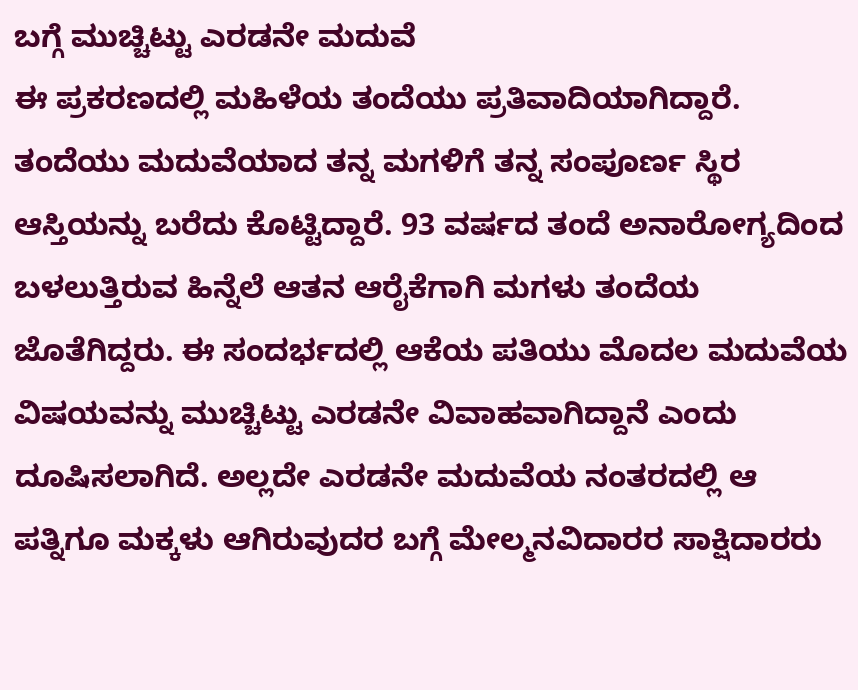ಬಗ್ಗೆ ಮುಚ್ಚಿಟ್ಟು ಎರಡನೇ ಮದುವೆ
ಈ ಪ್ರಕರಣದಲ್ಲಿ ಮಹಿಳೆಯ ತಂದೆಯು ಪ್ರತಿವಾದಿಯಾಗಿದ್ದಾರೆ. ತಂದೆಯು ಮದುವೆಯಾದ ತನ್ನ ಮಗಳಿಗೆ ತನ್ನ ಸಂಪೂರ್ಣ ಸ್ಥಿರ ಆಸ್ತಿಯನ್ನು ಬರೆದು ಕೊಟ್ಟಿದ್ದಾರೆ. 93 ವರ್ಷದ ತಂದೆ ಅನಾರೋಗ್ಯದಿಂದ ಬಳಲುತ್ತಿರುವ ಹಿನ್ನೆಲೆ ಆತನ ಆರೈಕೆಗಾಗಿ ಮಗಳು ತಂದೆಯ ಜೊತೆಗಿದ್ದರು. ಈ ಸಂದರ್ಭದಲ್ಲಿ ಆಕೆಯ ಪತಿಯು ಮೊದಲ ಮದುವೆಯ ವಿಷಯವನ್ನು ಮುಚ್ಚಿಟ್ಟು ಎರಡನೇ ವಿವಾಹವಾಗಿದ್ದಾನೆ ಎಂದು ದೂಷಿಸಲಾಗಿದೆ. ಅಲ್ಲದೇ ಎರಡನೇ ಮದುವೆಯ ನಂತರದಲ್ಲಿ ಆ ಪತ್ನಿಗೂ ಮಕ್ಕಳು ಆಗಿರುವುದರ ಬಗ್ಗೆ ಮೇಲ್ಮನವಿದಾರರ ಸಾಕ್ಷಿದಾರರು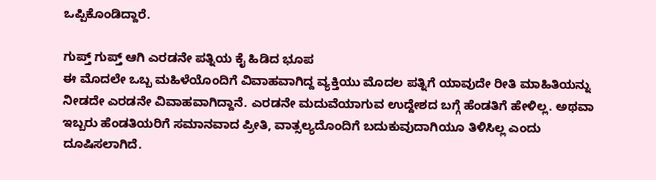ಒಪ್ಪಿಕೊಂಡಿದ್ದಾರೆ.

ಗುಪ್ತ್ ಗುಪ್ತ್ ಆಗಿ ಎರಡನೇ ಪತ್ನಿಯ ಕೈ ಹಿಡಿದ ಭೂಪ
ಈ ಮೊದಲೇ ಒಬ್ಬ ಮಹಿಳೆಯೊಂದಿಗೆ ವಿವಾಹವಾಗಿದ್ದ ವ್ಯಕ್ತಿಯು ಮೊದಲ ಪತ್ನಿಗೆ ಯಾವುದೇ ರೀತಿ ಮಾಹಿತಿಯನ್ನು ನೀಡದೇ ಎರಡನೇ ವಿವಾಹವಾಗಿದ್ದಾನೆ. ಎರಡನೇ ಮದುವೆಯಾಗುವ ಉದ್ದೇಶದ ಬಗ್ಗೆ ಹೆಂಡತಿಗೆ ಹೇಳಿಲ್ಲ. ಅಥವಾ ಇಬ್ಬರು ಹೆಂಡತಿಯರಿಗೆ ಸಮಾನವಾದ ಪ್ರೀತಿ, ವಾತ್ಸಲ್ಯದೊಂದಿಗೆ ಬದುಕುವುದಾಗಿಯೂ ತಿಳಿಸಿಲ್ಲ ಎಂದು ದೂಷಿಸಲಾಗಿದೆ.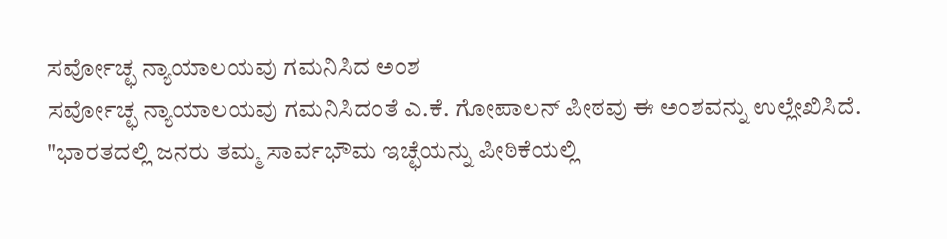ಸರ್ವೋಚ್ಛ ನ್ಯಾಯಾಲಯವು ಗಮನಿಸಿದ ಅಂಶ
ಸರ್ವೋಚ್ಛ ನ್ಯಾಯಾಲಯವು ಗಮನಿಸಿದಂತೆ ಎ.ಕೆ. ಗೋಪಾಲನ್ ಪೀಠವು ಈ ಅಂಶವನ್ನು ಉಲ್ಲೇಖಿಸಿದೆ. "ಭಾರತದಲ್ಲಿ ಜನರು ತಮ್ಮ ಸಾರ್ವಭೌಮ ಇಚ್ಛೆಯನ್ನು ಪೀಠಿಕೆಯಲ್ಲಿ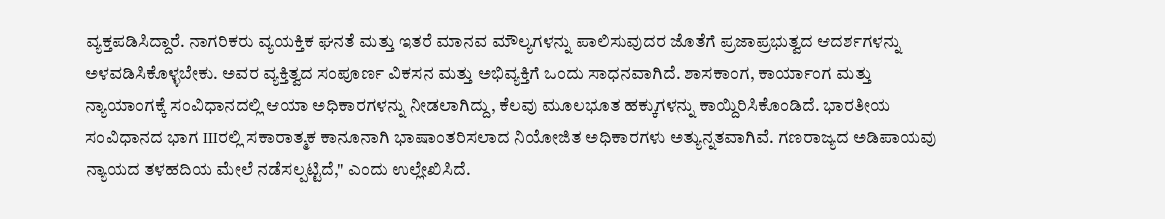ವ್ಯಕ್ತಪಡಿಸಿದ್ದಾರೆ. ನಾಗರಿಕರು ವ್ಯಯಕ್ತಿಕ ಘನತೆ ಮತ್ತು ಇತರೆ ಮಾನವ ಮೌಲ್ಯಗಳನ್ನು ಪಾಲಿಸುವುದರ ಜೊತೆಗೆ ಪ್ರಜಾಪ್ರಭುತ್ವದ ಆದರ್ಶಗಳನ್ನು ಅಳವಡಿಸಿಕೊಳ್ಳಬೇಕು. ಅವರ ವ್ಯಕ್ತಿತ್ವದ ಸಂಪೂರ್ಣ ವಿಕಸನ ಮತ್ತು ಅಭಿವ್ಯಕ್ತಿಗೆ ಒಂದು ಸಾಧನವಾಗಿದೆ. ಶಾಸಕಾಂಗ, ಕಾರ್ಯಾಂಗ ಮತ್ತು ನ್ಯಾಯಾಂಗಕ್ಕೆ ಸಂವಿಧಾನದಲ್ಲಿ ಆಯಾ ಅಧಿಕಾರಗಳನ್ನು ನೀಡಲಾಗಿದ್ದು, ಕೆಲವು ಮೂಲಭೂತ ಹಕ್ಕುಗಳನ್ನು ಕಾಯ್ದಿರಿಸಿಕೊಂಡಿದೆ. ಭಾರತೀಯ ಸಂವಿಧಾನದ ಭಾಗ IIIರಲ್ಲಿ ಸಕಾರಾತ್ಮಕ ಕಾನೂನಾಗಿ ಭಾಷಾಂತರಿಸಲಾದ ನಿಯೋಜಿತ ಅಧಿಕಾರಗಳು ಅತ್ಯುನ್ನತವಾಗಿವೆ. ಗಣರಾಜ್ಯದ ಅಡಿಪಾಯವು ನ್ಯಾಯದ ತಳಹದಿಯ ಮೇಲೆ ನಡೆಸಲ್ಪಟ್ಟಿದೆ," ಎಂದು ಉಲ್ಲೇಖಿಸಿದೆ.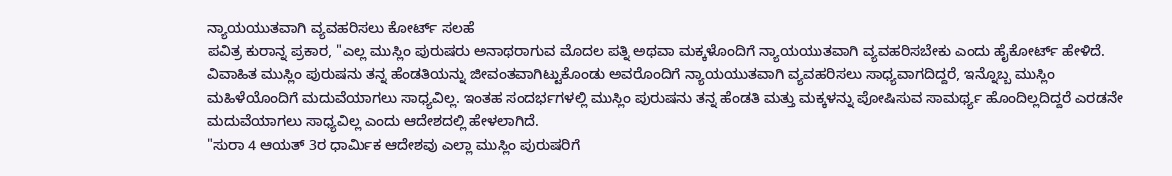ನ್ಯಾಯಯುತವಾಗಿ ವ್ಯವಹರಿಸಲು ಕೋರ್ಟ್ ಸಲಹೆ
ಪವಿತ್ರ ಕುರಾನ್ನ ಪ್ರಕಾರ, "ಎಲ್ಲ ಮುಸ್ಲಿಂ ಪುರುಷರು ಅನಾಥರಾಗುವ ಮೊದಲ ಪತ್ನಿ ಅಥವಾ ಮಕ್ಕಳೊಂದಿಗೆ ನ್ಯಾಯಯುತವಾಗಿ ವ್ಯವಹರಿಸಬೇಕು ಎಂದು ಹೈಕೋರ್ಟ್ ಹೇಳಿದೆ. ವಿವಾಹಿತ ಮುಸ್ಲಿಂ ಪುರುಷನು ತನ್ನ ಹೆಂಡತಿಯನ್ನು ಜೀವಂತವಾಗಿಟ್ಟುಕೊಂಡು ಅವರೊಂದಿಗೆ ನ್ಯಾಯಯುತವಾಗಿ ವ್ಯವಹರಿಸಲು ಸಾಧ್ಯವಾಗದಿದ್ದರೆ, ಇನ್ನೊಬ್ಬ ಮುಸ್ಲಿಂ ಮಹಿಳೆಯೊಂದಿಗೆ ಮದುವೆಯಾಗಲು ಸಾಧ್ಯವಿಲ್ಲ. ಇಂತಹ ಸಂದರ್ಭಗಳಲ್ಲಿ ಮುಸ್ಲಿಂ ಪುರುಷನು ತನ್ನ ಹೆಂಡತಿ ಮತ್ತು ಮಕ್ಕಳನ್ನು ಪೋಷಿಸುವ ಸಾಮರ್ಥ್ಯ ಹೊಂದಿಲ್ಲದಿದ್ದರೆ ಎರಡನೇ ಮದುವೆಯಾಗಲು ಸಾಧ್ಯವಿಲ್ಲ ಎಂದು ಆದೇಶದಲ್ಲಿ ಹೇಳಲಾಗಿದೆ.
"ಸುರಾ 4 ಆಯತ್ 3ರ ಧಾರ್ಮಿಕ ಆದೇಶವು ಎಲ್ಲಾ ಮುಸ್ಲಿಂ ಪುರುಷರಿಗೆ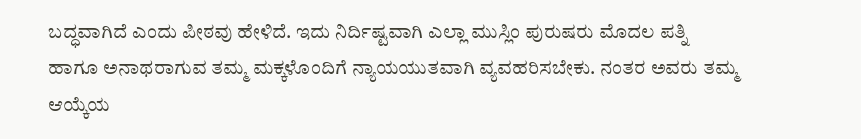ಬದ್ಧವಾಗಿದೆ ಎಂದು ಪೀಠವು ಹೇಳಿದೆ. ಇದು ನಿರ್ದಿಷ್ಟವಾಗಿ ಎಲ್ಲಾ ಮುಸ್ಲಿಂ ಪುರುಷರು ಮೊದಲ ಪತ್ನಿ ಹಾಗೂ ಅನಾಥರಾಗುವ ತಮ್ಮ ಮಕ್ಕಳೊಂದಿಗೆ ನ್ಯಾಯಯುತವಾಗಿ ವ್ಯವಹರಿಸಬೇಕು. ನಂತರ ಅವರು ತಮ್ಮ ಆಯ್ಕೆಯ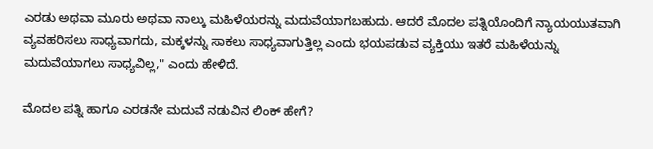ಎರಡು ಅಥವಾ ಮೂರು ಅಥವಾ ನಾಲ್ಕು ಮಹಿಳೆಯರನ್ನು ಮದುವೆಯಾಗಬಹುದು. ಆದರೆ ಮೊದಲ ಪತ್ನಿಯೊಂದಿಗೆ ನ್ಯಾಯಯುತವಾಗಿ ವ್ಯವಹರಿಸಲು ಸಾಧ್ಯವಾಗದು, ಮಕ್ಕಳನ್ನು ಸಾಕಲು ಸಾಧ್ಯವಾಗುತ್ತಿಲ್ಲ ಎಂದು ಭಯಪಡುವ ವ್ಯಕ್ತಿಯು ಇತರೆ ಮಹಿಳೆಯನ್ನು ಮದುವೆಯಾಗಲು ಸಾಧ್ಯವಿಲ್ಲ," ಎಂದು ಹೇಳಿದೆ.

ಮೊದಲ ಪತ್ನಿ ಹಾಗೂ ಎರಡನೇ ಮದುವೆ ನಡುವಿನ ಲಿಂಕ್ ಹೇಗೆ?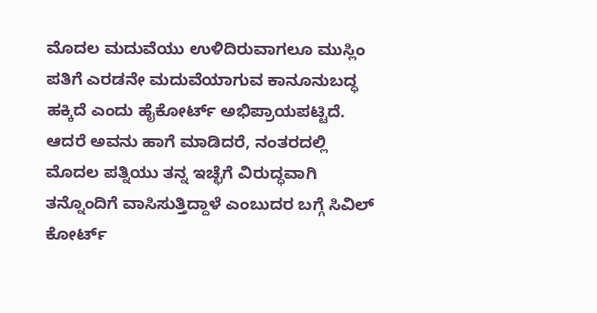ಮೊದಲ ಮದುವೆಯು ಉಳಿದಿರುವಾಗಲೂ ಮುಸ್ಲಿಂ ಪತಿಗೆ ಎರಡನೇ ಮದುವೆಯಾಗುವ ಕಾನೂನುಬದ್ಧ ಹಕ್ಕಿದೆ ಎಂದು ಹೈಕೋರ್ಟ್ ಅಭಿಪ್ರಾಯಪಟ್ಟಿದೆ. ಆದರೆ ಅವನು ಹಾಗೆ ಮಾಡಿದರೆ, ನಂತರದಲ್ಲಿ ಮೊದಲ ಪತ್ನಿಯು ತನ್ನ ಇಚ್ಛೆಗೆ ವಿರುದ್ಧವಾಗಿ ತನ್ನೊಂದಿಗೆ ವಾಸಿಸುತ್ತಿದ್ದಾಳೆ ಎಂಬುದರ ಬಗ್ಗೆ ಸಿವಿಲ್ ಕೋರ್ಟ್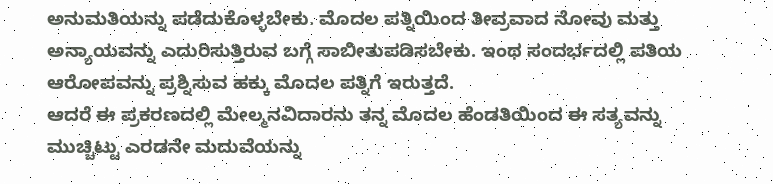ಅನುಮತಿಯನ್ನು ಪಡೆದುಕೊಳ್ಳಬೇಕು. ಮೊದಲ ಪತ್ನಿಯಿಂದ ತೀವ್ರವಾದ ನೋವು ಮತ್ತು ಅನ್ಯಾಯವನ್ನು ಎದುರಿಸುತ್ತಿರುವ ಬಗ್ಗೆ ಸಾಬೀತುಪಡಿಸಬೇಕು. ಇಂಥ ಸಂದರ್ಭದಲ್ಲಿ ಪತಿಯ ಆರೋಪವನ್ನು ಪ್ರಶ್ನಿಸುವ ಹಕ್ಕು ಮೊದಲ ಪತ್ನಿಗೆ ಇರುತ್ತದೆ.
ಆದರೆ ಈ ಪ್ರಕರಣದಲ್ಲಿ ಮೇಲ್ಮನವಿದಾರನು ತನ್ನ ಮೊದಲ ಹೆಂಡತಿಯಿಂದ ಈ ಸತ್ಯವನ್ನು ಮುಚ್ಚಿಟ್ಟು ಎರಡನೇ ಮದುವೆಯನ್ನು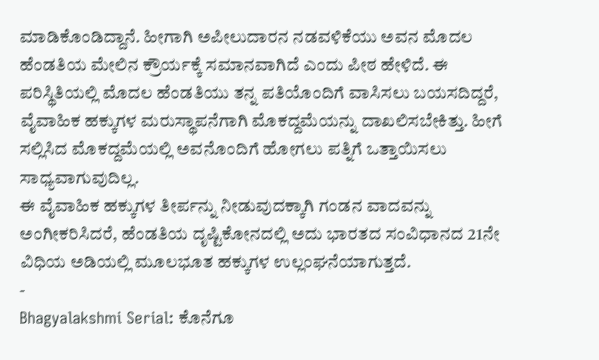ಮಾಡಿಕೊಂಡಿದ್ದಾನೆ. ಹೀಗಾಗಿ ಅಪೀಲುದಾರನ ನಡವಳಿಕೆಯು ಅವನ ಮೊದಲ ಹೆಂಡತಿಯ ಮೇಲಿನ ಕ್ರೌರ್ಯಕ್ಕೆ ಸಮಾನವಾಗಿದೆ ಎಂದು ಪೀಠ ಹೇಳಿದೆ. ಈ ಪರಿಸ್ಥಿತಿಯಲ್ಲಿ ಮೊದಲ ಹೆಂಡತಿಯು ತನ್ನ ಪತಿಯೊಂದಿಗೆ ವಾಸಿಸಲು ಬಯಸದಿದ್ದರೆ, ವೈವಾಹಿಕ ಹಕ್ಕುಗಳ ಮರುಸ್ಥಾಪನೆಗಾಗಿ ಮೊಕದ್ದಮೆಯನ್ನು ದಾಖಲಿಸಬೇಕಿತ್ತು. ಹೀಗೆ ಸಲ್ಲಿಸಿದ ಮೊಕದ್ದಮೆಯಲ್ಲಿ ಅವನೊಂದಿಗೆ ಹೋಗಲು ಪತ್ನಿಗೆ ಒತ್ತಾಯಿಸಲು ಸಾಧ್ಯವಾಗುವುದಿಲ್ಲ.
ಈ ವೈವಾಹಿಕ ಹಕ್ಕುಗಳ ತೀರ್ಪನ್ನು ನೀಡುವುದಕ್ಕಾಗಿ ಗಂಡನ ವಾದವನ್ನು ಅಂಗೀಕರಿಸಿದರೆ, ಹೆಂಡತಿಯ ದೃಷ್ಟಿಕೋನದಲ್ಲಿ ಅದು ಭಾರತದ ಸಂವಿಧಾನದ 21ನೇ ವಿಧಿಯ ಅಡಿಯಲ್ಲಿ ಮೂಲಭೂತ ಹಕ್ಕುಗಳ ಉಲ್ಲಂಘನೆಯಾಗುತ್ತದೆ.
-
Bhagyalakshmi Serial: ಕೊನೆಗೂ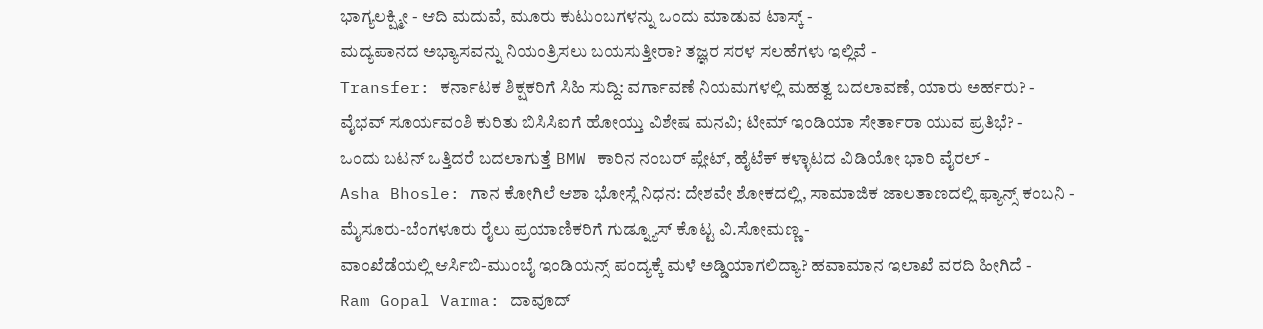ಭಾಗ್ಯಲಕ್ಷ್ಮೀ - ಆದಿ ಮದುವೆ, ಮೂರು ಕುಟುಂಬಗಳನ್ನು ಒಂದು ಮಾಡುವ ಟಾಸ್ಕ್ -
ಮದ್ಯಪಾನದ ಅಭ್ಯಾಸವನ್ನು ನಿಯಂತ್ರಿಸಲು ಬಯಸುತ್ತೀರಾ? ತಜ್ಞರ ಸರಳ ಸಲಹೆಗಳು ಇಲ್ಲಿವೆ -
Transfer: ಕರ್ನಾಟಕ ಶಿಕ್ಷಕರಿಗೆ ಸಿಹಿ ಸುದ್ದಿ: ವರ್ಗಾವಣೆ ನಿಯಮಗಳಲ್ಲಿ ಮಹತ್ವ ಬದಲಾವಣೆ, ಯಾರು ಅರ್ಹರು? -
ವೈಭವ್ ಸೂರ್ಯವಂಶಿ ಕುರಿತು ಬಿಸಿಸಿಐಗೆ ಹೋಯ್ತು ವಿಶೇಷ ಮನವಿ; ಟೀಮ್ ಇಂಡಿಯಾ ಸೇರ್ತಾರಾ ಯುವ ಪ್ರತಿಭೆ? -
ಒಂದು ಬಟನ್ ಒತ್ತಿದರೆ ಬದಲಾಗುತ್ತೆ BMW ಕಾರಿನ ನಂಬರ್ ಪ್ಲೇಟ್, ಹೈಟೆಕ್ ಕಳ್ಳಾಟದ ವಿಡಿಯೋ ಭಾರಿ ವೈರಲ್ -
Asha Bhosle: ಗಾನ ಕೋಗಿಲೆ ಆಶಾ ಭೋಸ್ಲೆ ನಿಧನ: ದೇಶವೇ ಶೋಕದಲ್ಲಿ, ಸಾಮಾಜಿಕ ಜಾಲತಾಣದಲ್ಲಿ ಫ್ಯಾನ್ಸ್ ಕಂಬನಿ -
ಮೈಸೂರು-ಬೆಂಗಳೂರು ರೈಲು ಪ್ರಯಾಣಿಕರಿಗೆ ಗುಡ್ನ್ಯೂಸ್ ಕೊಟ್ಟ ವಿ.ಸೋಮಣ್ಣ -
ವಾಂಖೆಡೆಯಲ್ಲಿ ಆರ್ಸಿಬಿ-ಮುಂಬೈ ಇಂಡಿಯನ್ಸ್ ಪಂದ್ಯಕ್ಕೆ ಮಳೆ ಅಡ್ಡಿಯಾಗಲಿದ್ಯಾ? ಹವಾಮಾನ ಇಲಾಖೆ ವರದಿ ಹೀಗಿದೆ -
Ram Gopal Varma: ದಾವೂದ್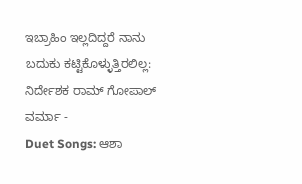ಇಬ್ರಾಹಿಂ ಇಲ್ಲದಿದ್ದರೆ ನಾನು ಬದುಕು ಕಟ್ಟಿಕೊಳ್ಳುತ್ತಿರಲಿಲ್ಲ: ನಿರ್ದೇಶಕ ರಾಮ್ ಗೋಪಾಲ್ ವರ್ಮಾ -
Duet Songs: ಆಶಾ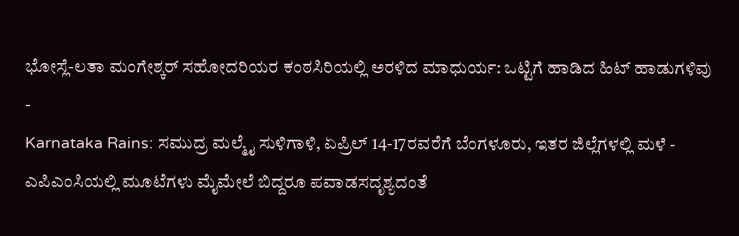ಭೋಸ್ಲೆ-ಲತಾ ಮಂಗೇಶ್ಕರ್ ಸಹೋದರಿಯರ ಕಂಠಸಿರಿಯಲ್ಲಿ ಅರಳಿದ ಮಾಧುರ್ಯ: ಒಟ್ಟಿಗೆ ಹಾಡಿದ ಹಿಟ್ ಹಾಡುಗಳಿವು -
Karnataka Rains: ಸಮುದ್ರ ಮಲ್ಮೈ ಸುಳಿಗಾಳಿ, ಏಪ್ರಿಲ್ 14-17ರವರೆಗೆ ಬೆಂಗಳೂರು, ಇತರ ಜಿಲ್ಲೆಗಳಲ್ಲಿ ಮಳೆ -
ಎಪಿಎಂಸಿಯಲ್ಲಿ ಮೂಟೆಗಳು ಮೈಮೇಲೆ ಬಿದ್ದರೂ ಪವಾಡಸದೃಶ್ಯದಂತೆ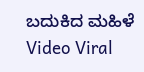ಬದುಕಿದ ಮಹಿಳೆ Video Viral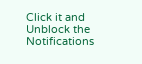Click it and Unblock the Notifications